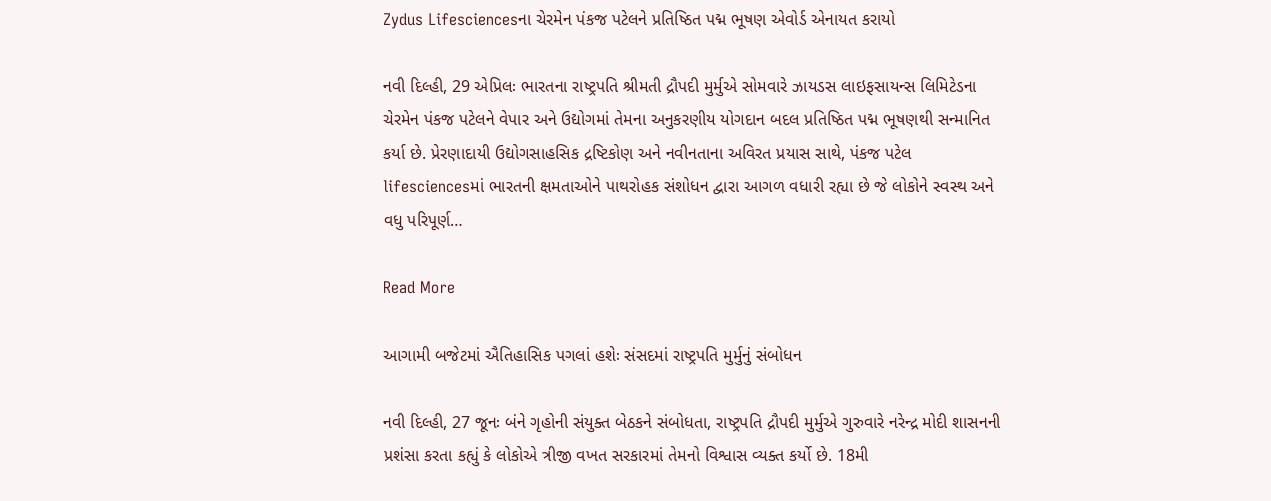Zydus Lifesciencesના ચેરમેન પંકજ પટેલને પ્રતિષ્ઠિત પદ્મ ભૂષણ એવોર્ડ એનાયત કરાયો

નવી દિલ્હી, 29 એપ્રિલઃ ભારતના રાષ્ટ્રપતિ શ્રીમતી દ્રૌપદી મુર્મુએ સોમવારે ઝાયડસ લાઇફસાયન્સ લિમિટેડના ચેરમેન પંકજ પટેલને વેપાર અને ઉદ્યોગમાં તેમના અનુકરણીય યોગદાન બદલ પ્રતિષ્ઠિત પદ્મ ભૂષણથી સન્માનિત કર્યા છે. પ્રેરણાદાયી ઉદ્યોગસાહસિક દ્રષ્ટિકોણ અને નવીનતાના અવિરત પ્રયાસ સાથે, પંકજ પટેલ lifesciencesમાં ભારતની ક્ષમતાઓને પાથરોહક સંશોધન દ્વારા આગળ વધારી રહ્યા છે જે લોકોને સ્વસ્થ અને વધુ પરિપૂર્ણ…

Read More

આગામી બજેટમાં ઐતિહાસિક પગલાં હશેઃ સંસદમાં રાષ્ટ્રપતિ મુર્મુનું સંબોધન

નવી દિલ્હી, 27 જૂનઃ બંને ગૃહોની સંયુક્ત બેઠકને સંબોધતા, રાષ્ટ્રપતિ દ્રૌપદી મુર્મુએ ગુરુવારે નરેન્દ્ર મોદી શાસનની પ્રશંસા કરતા કહ્યું કે લોકોએ ત્રીજી વખત સરકારમાં તેમનો વિશ્વાસ વ્યક્ત કર્યો છે. 18મી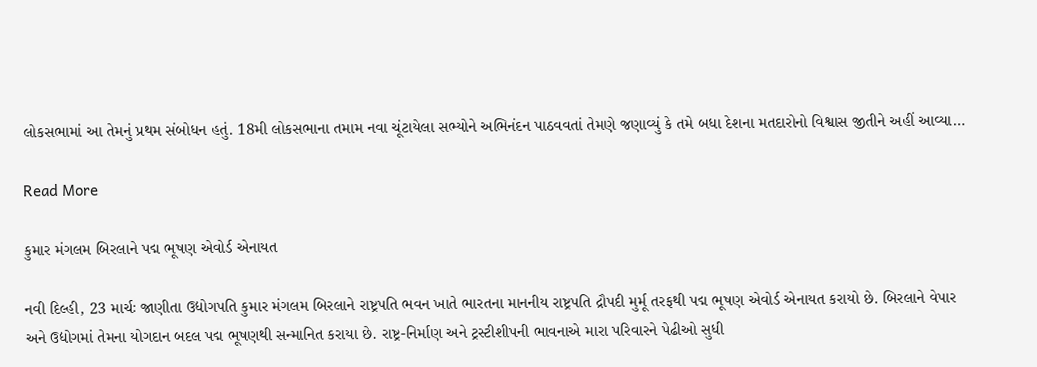લોકસભામાં આ તેમનું પ્રથમ સંબોધન હતું. 18મી લોકસભાના તમામ નવા ચૂંટાયેલા સભ્યોને અભિનંદન પાઠવવતાં તેમણે જણાવ્યું કે તમે બધા દેશના મતદારોનો વિશ્વાસ જીતીને અહીં આવ્યા…

Read More

કુમાર મંગલમ બિરલાને પદ્મ ભૂષણ એવોર્ડ એનાયત

નવી દિલ્હી, 23 માર્ચઃ જાણીતા ઉદ્યોગપતિ કુમાર મંગલમ બિરલાને રાષ્ટ્રપતિ ભવન ખાતે ભારતના માનનીય રાષ્ટ્રપતિ દ્રૌપદી મુર્મૂ તરફથી પદ્મ ભૂષણ એવોર્ડ એનાયત કરાયો છે. બિરલાને વેપાર અને ઉદ્યોગમાં તેમના યોગદાન બદલ પદ્મ ભૂષણથી સન્માનિત કરાયા છે. રાષ્ટ્ર-નિર્માણ અને ટ્રસ્ટીશીપની ભાવનાએ મારા પરિવારને પેઢીઓ સુધી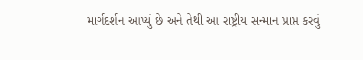માર્ગદર્શન આપ્યું છે અને તેથી આ રાષ્ટ્રીય સન્માન પ્રાપ્ત કરવું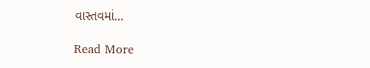વાસ્તવમાં…

Read More